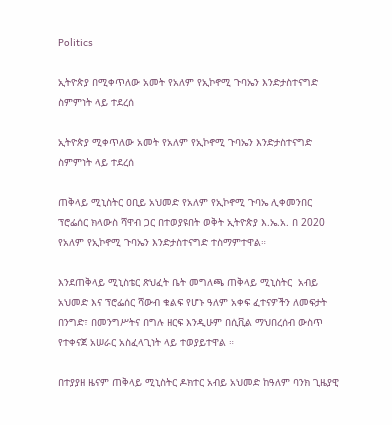Politics

ኢትዮጵያ በሚቀጥለው አመት የአለም የኢኮኖሚ ጉባኤን እንድታስተናግድ ስምምነት ላይ ተደረሰ

ኢትዮጵያ ሚቀጥለው አመት የአለም የኢኮኖሚ ጉባኤን እንድታስተናግድ ስምምነት ላይ ተደረሰ

ጠቅላይ ሚኒስትር ዐቢይ አህመድ የአለም የኢኮኖሚ ጉባኤ ሊቀመንበር ፕሮፌሰር ክላውስ ሻዋብ ጋር በተወያዩበት ወቅት ኢትዮጵያ እ.ኤ.አ. በ 2020 የአለም የኢኮኖሚ ጉባኤን እንድታስተናግድ ተስማምተዋል።

እንደጠቅላይ ሚኒስቴር ጽህፈት ቤት መግለጫ ጠቅላይ ሚኒስትር  አብይ አህመድ እና ፕሮፌሰር ሻውብ ቁልፍ የሆኑ ዓለም አቀፍ ፈተናዎችን ለመፍታት በንግድ፣ በመንግሥትና በግሉ ዘርፍ እንዲሁም በሲቪል ማህበረሰብ ውስጥ የተቀናጀ አሠራር አስፈላጊነት ላይ ተወያይተዋል ።

በተያያዘ ዜናም ጠቅላይ ሚኒስትር ዶክተር አብይ አህመድ ከዓለም ባንክ ጊዜያዊ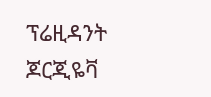ፕሬዚዳንት ጆርጂዬቫ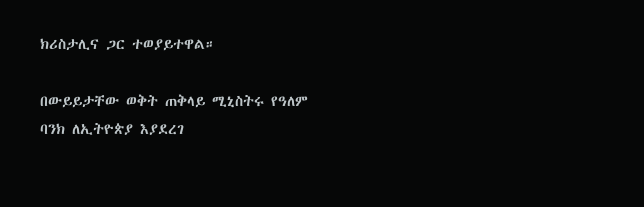ክሪስታሊና ጋር ተወያይተዋል።

በውይይታቸው ወቅት ጠቅላይ ሚኒስትሩ የዓለም ባንክ ለኢትዮጵያ እያደረገ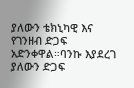ያለውን ቴክኒካዊ እና የገንዘብ ድጋፍ አድንቀዋል።ባንኩ እያደረገ ያለውን ድጋፍ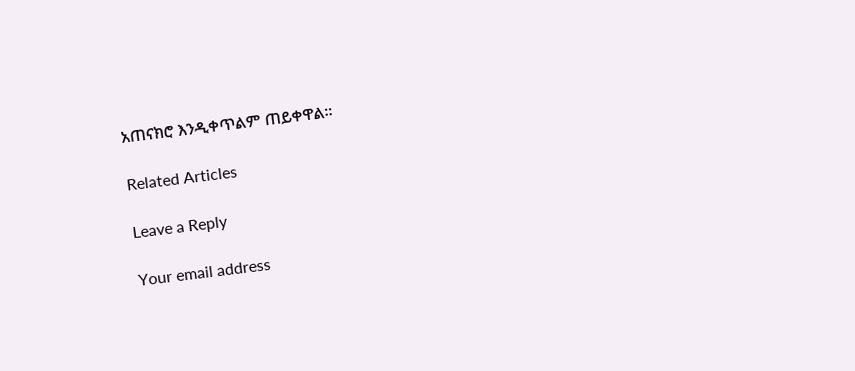አጠናክሮ እንዲቀጥልም ጠይቀዋል።

Related Articles

Leave a Reply

Your email address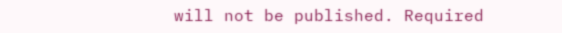will not be published. Required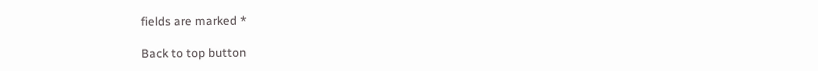fields are marked *

Back to top button